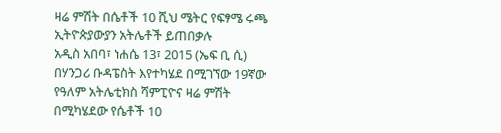ዛሬ ምሽት በሴቶች 10 ሺህ ሜትር የፍፃሜ ሩጫ ኢትዮጵያውያን አትሌቶች ይጠበቃሉ
አዲስ አበባ፣ ነሐሴ 13፣ 2015 (ኤፍ ቢ ሲ) በሃንጋሪ ቡዳፔስት እየተካሄደ በሚገኘው 19ኛው የዓለም አትሌቲክስ ሻምፒዮና ዛሬ ምሽት በሚካሄደው የሴቶች 10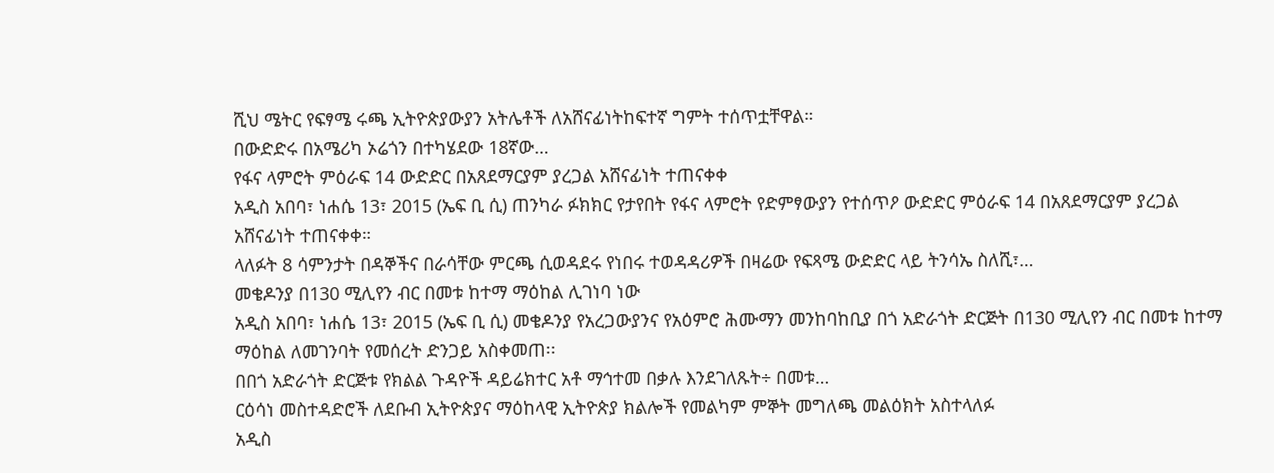ሺህ ሜትር የፍፃሜ ሩጫ ኢትዮጵያውያን አትሌቶች ለአሸናፊነትከፍተኛ ግምት ተሰጥቷቸዋል።
በውድድሩ በአሜሪካ ኦሬጎን በተካሄደው 18ኛው…
የፋና ላምሮት ምዕራፍ 14 ውድድር በአጸደማርያም ያረጋል አሸናፊነት ተጠናቀቀ
አዲስ አበባ፣ ነሐሴ 13፣ 2015 (ኤፍ ቢ ሲ) ጠንካራ ፉክክር የታየበት የፋና ላምሮት የድምፃውያን የተሰጥዖ ውድድር ምዕራፍ 14 በአጸደማርያም ያረጋል አሸናፊነት ተጠናቀቀ።
ላለፉት 8 ሳምንታት በዳኞችና በራሳቸው ምርጫ ሲወዳደሩ የነበሩ ተወዳዳሪዎች በዛሬው የፍጻሜ ውድድር ላይ ትንሳኤ ስለሺ፣…
መቄዶንያ በ130 ሚሊየን ብር በመቱ ከተማ ማዕከል ሊገነባ ነው
አዲስ አበባ፣ ነሐሴ 13፣ 2015 (ኤፍ ቢ ሲ) መቄዶንያ የአረጋውያንና የአዕምሮ ሕሙማን መንከባከቢያ በጎ አድራጎት ድርጅት በ130 ሚሊየን ብር በመቱ ከተማ ማዕከል ለመገንባት የመሰረት ድንጋይ አስቀመጠ፡፡
በበጎ አድራጎት ድርጅቱ የክልል ጉዳዮች ዳይሬክተር አቶ ማኅተመ በቃሉ እንደገለጹት÷ በመቱ…
ርዕሳነ መስተዳድሮች ለደቡብ ኢትዮጵያና ማዕከላዊ ኢትዮጵያ ክልሎች የመልካም ምኞት መግለጫ መልዕክት አስተላለፉ
አዲስ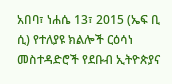አበባ፣ ነሐሴ 13፣ 2015 (ኤፍ ቢ ሲ) የተለያዩ ክልሎች ርዕሳነ መስተዳድሮች የደቡብ ኢትዮጵያና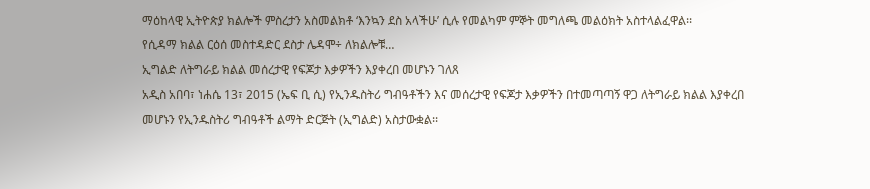ማዕከላዊ ኢትዮጵያ ክልሎች ምስረታን አስመልክቶ ‘እንኳን ደስ አላችሁ’ ሲሉ የመልካም ምኞት መግለጫ መልዕክት አስተላልፈዋል፡፡
የሲዳማ ክልል ርዕሰ መስተዳድር ደስታ ሌዳሞ÷ ለክልሎቹ…
ኢግልድ ለትግራይ ክልል መሰረታዊ የፍጆታ እቃዎችን እያቀረበ መሆኑን ገለጸ
አዲስ አበባ፣ ነሐሴ 13፣ 2015 (ኤፍ ቢ ሲ) የኢንዱስትሪ ግብዓቶችን እና መሰረታዊ የፍጆታ እቃዎችን በተመጣጣኝ ዋጋ ለትግራይ ክልል እያቀረበ መሆኑን የኢንዱስትሪ ግብዓቶች ልማት ድርጅት (ኢግልድ) አስታውቋል፡፡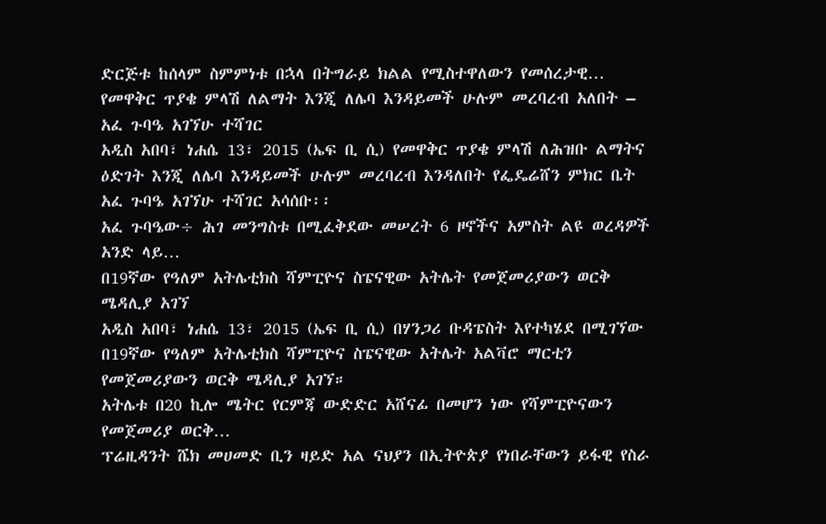ድርጅቱ ከሰላም ስምምነቱ በኋላ በትግራይ ክልል የሚስተዋለውን የመሰረታዊ…
የመዋቅር ጥያቄ ምላሽ ለልማት እንጂ ለሌባ እንዳይመች ሁሉም መረባረብ አለበት – አፈ ጉባዔ አገኘሁ ተሻገር
አዲስ አበባ፣ ነሐሴ 13፣ 2015 (ኤፍ ቢ ሲ) የመዋቅር ጥያቄ ምላሽ ለሕዝቡ ልማትና ዕድገት እንጂ ለሌባ እንዳይመች ሁሉም መረባረብ እንዳለበት የፌዴሬሸን ምክር ቤት አፈ ጉባዔ አገኘሁ ተሻገር አሳሰቡ፡፡
አፈ ጉባዔው÷ ሕገ መንግስቱ በሚፈቅደው መሠረት 6 ዞኖችና አምስት ልዩ ወረዳዎች አንድ ላይ…
በ19ኛው የዓለም አትሌቲክስ ሻምፒዮና ስፔናዊው አትሌት የመጀመሪያውን ወርቅ ሜዳሊያ አገኘ
አዲስ አበባ፣ ነሐሴ 13፣ 2015 (ኤፍ ቢ ሲ) በሃንጋሪ ቡዳፔስት እየተካሄደ በሚገኘው በ19ኛው የዓለም አትሌቲክስ ሻምፒዮና ስፔናዊው አትሌት አልቫሮ ማርቲን የመጀመሪያውን ወርቅ ሜዳሊያ አገኘ።
አትሌቱ በ20 ኪሎ ሜትር የርምጃ ውድድር አሸናፊ በመሆን ነው የሻምፒዮናውን የመጀመሪያ ወርቅ…
ፕሬዚዳንት ሼክ መሀመድ ቢን ዛይድ አል ናህያን በኢትዮጵያ የነበራቸውን ይፋዊ የስራ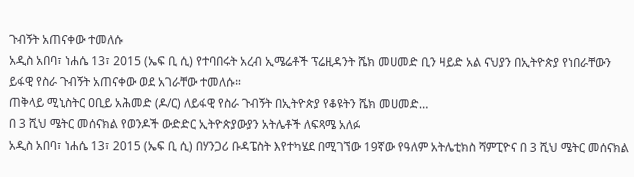ጉብኝት አጠናቀው ተመለሱ
አዲስ አበባ፣ ነሐሴ 13፣ 2015 (ኤፍ ቢ ሲ) የተባበሩት አረብ ኢሜሬቶች ፕሬዚዳንት ሼክ መሀመድ ቢን ዛይድ አል ናህያን በኢትዮጵያ የነበራቸውን ይፋዊ የስራ ጉብኝት አጠናቀው ወደ አገራቸው ተመለሱ።
ጠቅላይ ሚኒስትር ዐቢይ አሕመድ (ዶ/ር) ለይፋዊ የስራ ጉብኝት በኢትዮጵያ የቆዩትን ሼክ መሀመድ…
በ 3 ሺህ ሜትር መሰናክል የወንዶች ውድድር ኢትዮጵያውያን አትሌቶች ለፍጻሜ አለፉ
አዲስ አበባ፣ ነሐሴ 13፣ 2015 (ኤፍ ቢ ሲ) በሃንጋሪ ቡዳፔስት እየተካሄደ በሚገኘው 19ኛው የዓለም አትሌቲክስ ሻምፒዮና በ 3 ሺህ ሜትር መሰናክል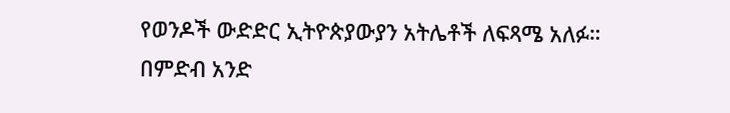የወንዶች ውድድር ኢትዮጵያውያን አትሌቶች ለፍጻሜ አለፉ።
በምድብ አንድ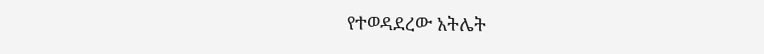የተወዳደረው አትሌት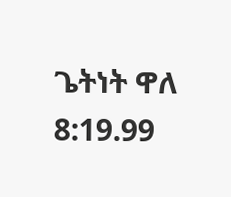ጌትነት ዋለ 8:19.99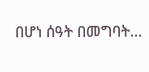በሆነ ሰዓት በመግባት…